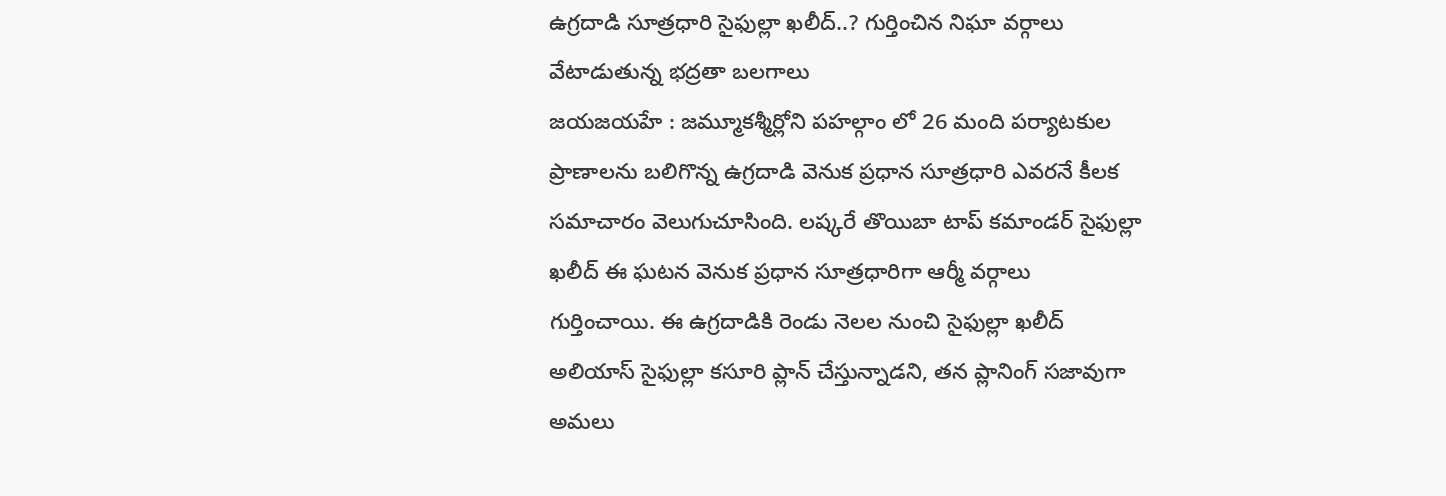ఉగ్రదాడి సూత్రధారి సైఫుల్లా ఖలీద్..? గుర్తించిన నిఘా వర్గాలు వేటాడుతున్న భద్రతా బలగాలు
జయజయహే : జమ్మూకశ్మీర్లోని పహల్గాం లో 26 మంది పర్యాటకుల ప్రాణాలను బలిగొన్న ఉగ్రదాడి వెనుక ప్రధాన సూత్రధారి ఎవరనే కీలక సమాచారం వెలుగుచూసింది. లష్కరే తొయిబా టాప్ కమాండర్ సైఫుల్లా ఖలీద్ ఈ ఘటన వెనుక ప్రధాన సూత్రధారిగా ఆర్మీ వర్గాలు గుర్తించాయి. ఈ ఉగ్రదాడికి రెండు నెలల నుంచి సైఫుల్లా ఖలీద్ అలియాస్ సైఫుల్లా కసూరి ప్లాన్ చేస్తున్నాడని, తన ప్లానింగ్ సజావుగా అమలు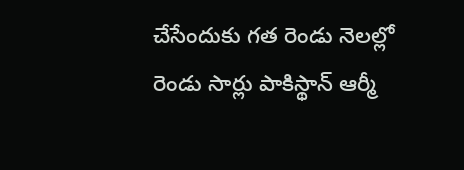చేసేందుకు గత రెండు నెలల్లో రెండు సార్లు పాకిస్థాన్ ఆర్మీ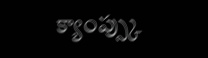క్యాంప్స్కు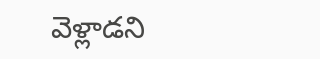వెళ్లాడని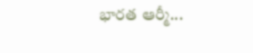భారత ఆర్మీ...